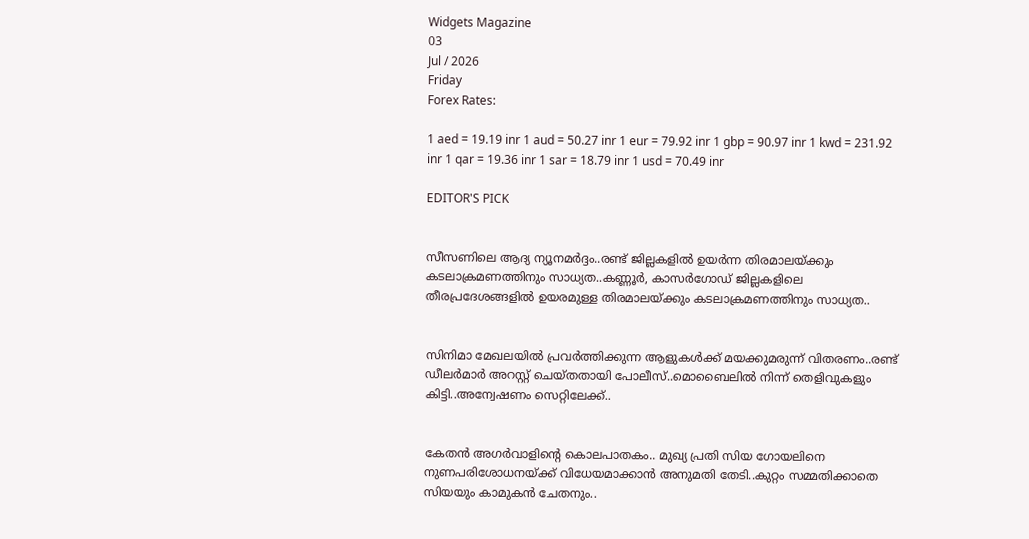Widgets Magazine
03
Jul / 2026
Friday
Forex Rates:

1 aed = 19.19 inr 1 aud = 50.27 inr 1 eur = 79.92 inr 1 gbp = 90.97 inr 1 kwd = 231.92 inr 1 qar = 19.36 inr 1 sar = 18.79 inr 1 usd = 70.49 inr

EDITOR'S PICK


സീസണിലെ ആദ്യ ന്യൂനമർദ്ദം..രണ്ട് ജില്ലകളിൽ ഉയർന്ന തിരമാലയ്‌ക്കും കടലാക്രമണത്തിനും സാധ്യത..കണ്ണൂർ, കാസർഗോഡ് ജില്ലകളിലെ തീരപ്രദേശങ്ങളിൽ ഉയരമുള്ള തിരമാലയ്‌ക്കും കടലാക്രമണത്തിനും സാധ്യത..


സിനിമാ മേഖലയിൽ പ്രവർത്തിക്കുന്ന ആളുകൾക്ക് മയക്കുമരുന്ന് വിതരണം..രണ്ട് ഡീലർമാർ അറസ്റ്റ് ചെയ്തതായി പോലീസ്..മൊബൈലിൽ നിന്ന് തെളിവുകളും കിട്ടി..അന്വേഷണം സെറ്റിലേക്ക്..


കേതൻ അഗർവാളിന്റെ കൊലപാതകം.. മുഖ്യ പ്രതി സിയ ഗോയലിനെ നുണപരിശോധനയ്ക്ക് വിധേയമാക്കാൻ അനുമതി തേടി..കുറ്റം സമ്മതിക്കാതെ സിയയും കാമുകൻ ചേതനും..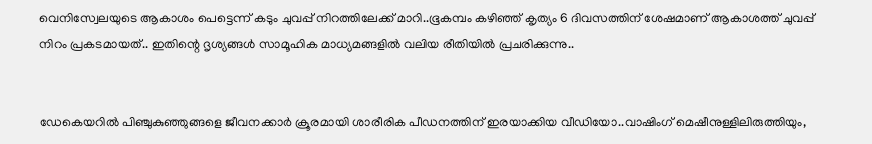വെനിസ്വേലയുടെ ആകാശം പെട്ടെന്ന് കടും ചുവപ്പ് നിറത്തിലേക്ക് മാറി..ഭൂകമ്പം കഴിഞ്ഞ് കൃത്യം 6 ദിവസത്തിന് ശേഷമാണ് ആകാശത്ത് ചുവപ്പ് നിറം പ്രകടമായത്.. ഇതിന്റെ ദൃശ്യങ്ങൾ സാമൂഹിക മാധ്യമങ്ങളിൽ വലിയ രീതിയിൽ പ്രചരിക്കുന്നു..


ഡേകെയറില്‍ പിഞ്ചുകുഞ്ഞുങ്ങളെ ജീവനക്കാര്‍ ക്രൂരമായി ശാരീരിക പീഡനത്തിന് ഇരയാക്കിയ വീഡിയോ..വാഷിംഗ് മെഷീനുള്ളിലിരുത്തിയും,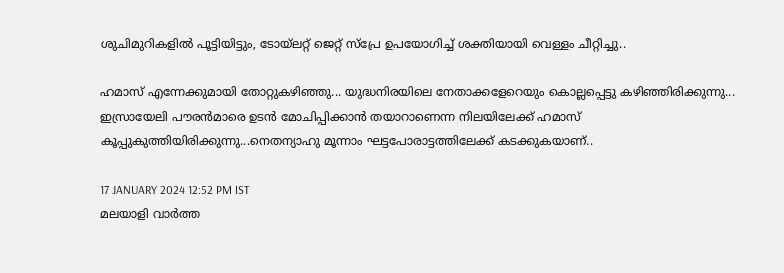ശുചിമുറികളില്‍ പൂട്ടിയിട്ടും, ടോയ്ലറ്റ് ജെറ്റ് സ്പ്രേ ഉപയോഗിച്ച് ശക്തിയായി വെള്ളം ചീറ്റിച്ചു..

ഹമാസ് എന്നേക്കുമായി തോറ്റുകഴിഞ്ഞു... യുദ്ധനിരയിലെ നേതാക്കളേറെയും കൊല്ലപ്പെട്ടു കഴിഞ്ഞിരിക്കുന്നു... ഇസ്രായേലി പൗരന്‍മാരെ ഉടന്‍ മോചിപ്പിക്കാന്‍ തയാറാണെന്ന നിലയിലേക്ക് ഹമാസ് കൂപ്പുകുത്തിയിരിക്കുന്നു...നെതന്യാഹു മൂന്നാം ഘട്ടപോരാട്ടത്തിലേക്ക് കടക്കുകയാണ്..

17 JANUARY 2024 12:52 PM IST
മലയാളി വാര്‍ത്ത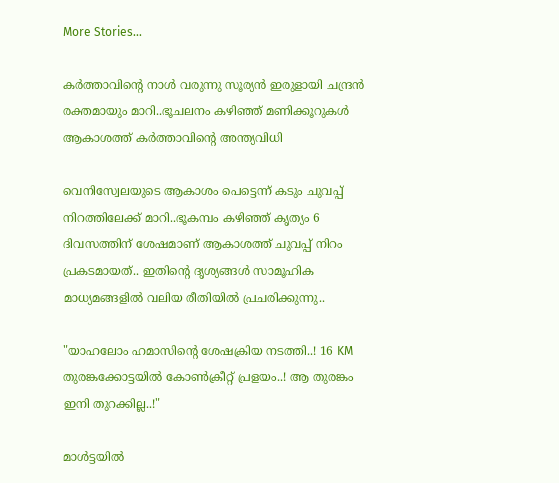More Stories...

കർത്താവിന്റെ നാൾ വരുന്നു സൂര്യൻ ഇരുളായി ചന്ദ്രൻ രക്തമായും മാറി..ഭൂചലനം കഴിഞ്ഞ് മണിക്കൂറുകൾ ആകാശത്ത് കര്‍ത്താവിന്റെ അന്ത്യവിധി

വെനിസ്വേലയുടെ ആകാശം പെട്ടെന്ന് കടും ചുവപ്പ് നിറത്തിലേക്ക് മാറി..ഭൂകമ്പം കഴിഞ്ഞ് കൃത്യം 6 ദിവസത്തിന് ശേഷമാണ് ആകാശത്ത് ചുവപ്പ് നിറം പ്രകടമായത്.. ഇതിന്റെ ദൃശ്യങ്ങൾ സാമൂഹിക മാധ്യമങ്ങളിൽ വലിയ രീതിയിൽ പ്രചരിക്കുന്നു..

"യാഹലോം ഹമാസിന്റെ ശേഷക്രിയ നടത്തി..! 16 KM തുരങ്കക്കോട്ടയിൽ കോൺക്രീറ്റ് പ്രളയം..! ആ തുരങ്കം ഇനി തുറക്കില്ല..!"

മാൾട്ടയിൽ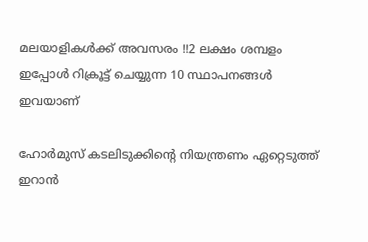മലയാളികൾക്ക് അവസരം !!2 ലക്ഷം ശമ്പളം ഇപ്പോൾ റിക്രൂട്ട് ചെയ്യുന്ന 10 സ്ഥാപനങ്ങൾ ഇവയാണ്

ഹോര്‍മുസ് കടലിടുക്കിന്റെ നിയന്ത്രണം ഏറ്റെടുത്ത് ഇറാന്‍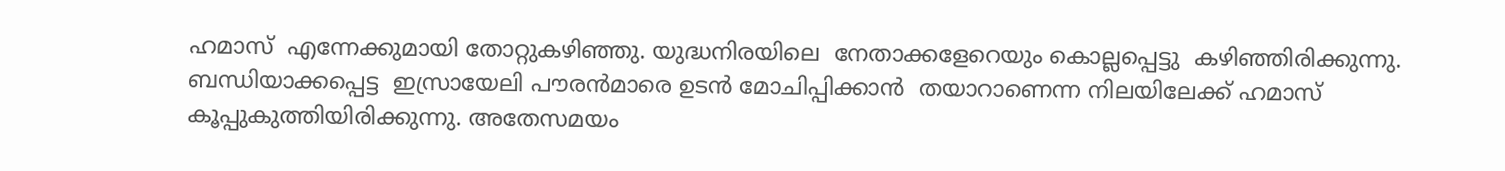ഹമാസ്  എന്നേക്കുമായി തോറ്റുകഴിഞ്ഞു. യുദ്ധനിരയിലെ  നേതാക്കളേറെയും കൊല്ലപ്പെട്ടു  കഴിഞ്ഞിരിക്കുന്നു.  ബന്ധിയാക്കപ്പെട്ട  ഇസ്രായേലി പൗരന്‍മാരെ ഉടന്‍ മോചിപ്പിക്കാന്‍  തയാറാണെന്ന നിലയിലേക്ക് ഹമാസ് കൂപ്പുകുത്തിയിരിക്കുന്നു. അതേസമയം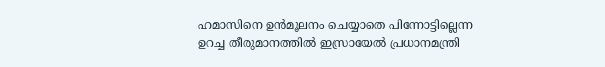ഹമാസിനെ ഉന്‍മൂലനം ചെയ്യാതെ പിന്നോട്ടില്ലെന്ന  ഉറച്ച തീരുമാനത്തില്‍ ഇസ്രായേല്‍ പ്രധാനമന്ത്രി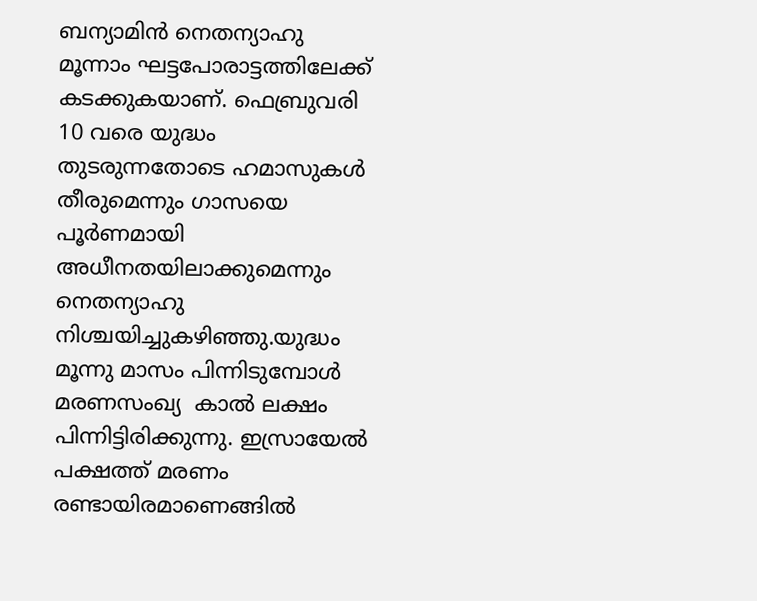ബന്യാമിന്‍ നെതന്യാഹു മൂന്നാം ഘട്ടപോരാട്ടത്തിലേക്ക് കടക്കുകയാണ്. ഫെബ്രുവരി 10 വരെ യുദ്ധം തുടരുന്നതോടെ ഹമാസുകള്‍ തീരുമെന്നും ഗാസയെ പൂര്‍ണമായി അധീനതയിലാക്കുമെന്നും നെതന്യാഹു നിശ്ചയിച്ചുകഴിഞ്ഞു.യുദ്ധം മൂന്നു മാസം പിന്നിടുമ്പോള്‍ മരണസംഖ്യ  കാല്‍ ലക്ഷം പിന്നിട്ടിരിക്കുന്നു. ഇസ്രായേല്‍ പക്ഷത്ത് മരണം രണ്ടായിരമാണെങ്ങില്‍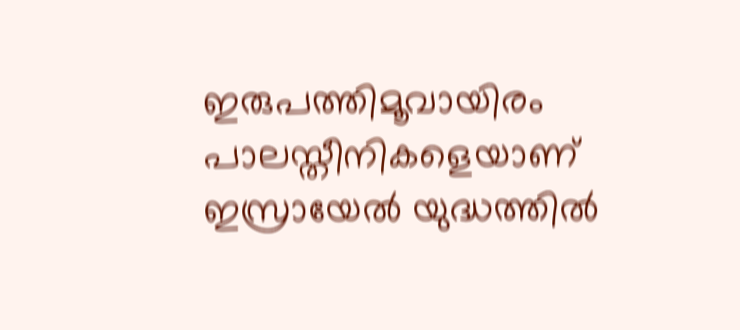ഇരുപത്തിമൂവായിരം പാലസ്തീനികളെയാണ് ഇസ്രായേല്‍ യുദ്ധത്തില്‍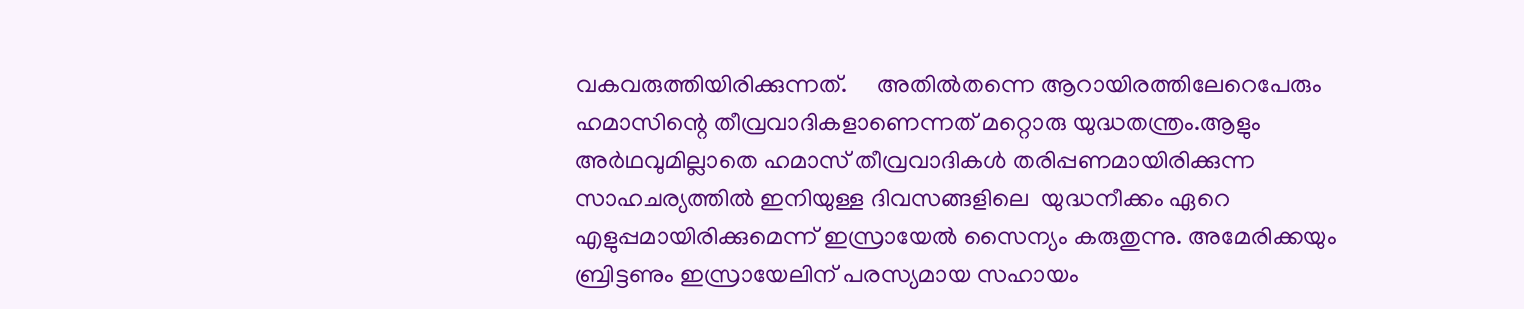വകവരുത്തിയിരിക്കുന്നത്.     അതില്‍തന്നെ ആറായിരത്തിലേറെപേരും ഹമാസിന്റെ തീവ്രവാദികളാണെന്നത് മറ്റൊരു യുദ്ധതന്ത്രം.ആളും അര്‍ഥവുമില്ലാതെ ഹമാസ് തീവ്രവാദികള്‍ തരിപ്പണമായിരിക്കുന്ന  സാഹചര്യത്തില്‍ ഇനിയുള്ള ദിവസങ്ങളിലെ  യുദ്ധനീക്കം ഏറെ എളുപ്പമായിരിക്കുമെന്ന് ഇസ്രായേല്‍ സൈന്യം കരുതുന്നു. അമേരിക്കയും ബ്രിട്ടണും ഇസ്രായേലിന് പരസ്യമായ സഹായം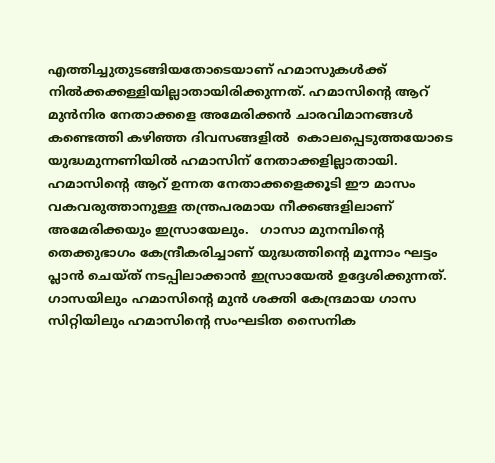എത്തിച്ചുതുടങ്ങിയതോടെയാണ് ഹമാസുകള്‍ക്ക് നില്‍ക്കക്കള്ളിയില്ലാതായിരിക്കുന്നത്. ഹമാസിന്റെ ആറ് മുന്‍നിര നേതാക്കളെ അമേരിക്കന്‍ ചാരവിമാനങ്ങള്‍ കണ്ടെത്തി കഴിഞ്ഞ ദിവസങ്ങളില്‍  കൊലപ്പെടുത്തയോടെ യുദ്ധമുന്നണിയില്‍ ഹമാസിന് നേതാക്കളില്ലാതായി. ഹമാസിന്റെ ആറ് ഉന്നത നേതാക്കളെക്കൂടി ഈ മാസം വകവരുത്താനുള്ള തന്ത്രപരമായ നീക്കങ്ങളിലാണ് അമേരിക്കയും ഇസ്രായേലും.   ഗാസാ മുനമ്പിന്റെ തെക്കുഭാഗം കേന്ദ്രീകരിച്ചാണ് യുദ്ധത്തിന്റെ മൂന്നാം ഘട്ടം പ്ലാന്‍ ചെയ്ത് നടപ്പിലാക്കാന്‍ ഇസ്രായേല്‍ ഉദ്ദേശിക്കുന്നത്.  ഗാസയിലും ഹമാസിന്റെ മുന്‍ ശക്തി കേന്ദ്രമായ ഗാസ സിറ്റിയിലും ഹമാസിന്റെ സംഘടിത സൈനിക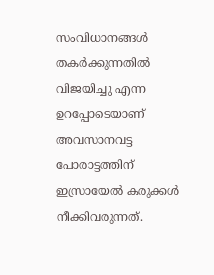സംവിധാനങ്ങള്‍ തകര്‍ക്കുന്നതില്‍ വിജയിച്ചു എന്ന ഉറപ്പോടെയാണ് അവസാനവട്ട പോരാട്ടത്തിന് ഇസ്രായേല്‍ കരുക്കള്‍ നീക്കിവരുന്നത്.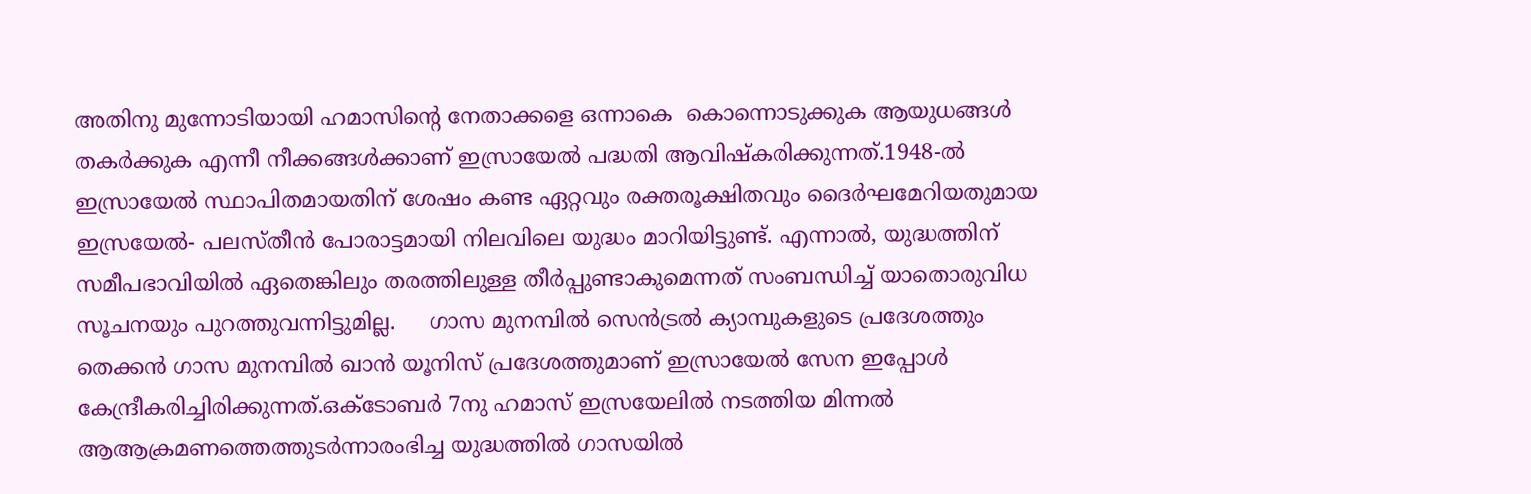അതിനു മുന്നോടിയായി ഹമാസിന്റെ നേതാക്കളെ ഒന്നാകെ  കൊന്നൊടുക്കുക ആയുധങ്ങള്‍ തകര്‍ക്കുക എന്നീ നീക്കങ്ങള്‍ക്കാണ് ഇസ്രായേല്‍ പദ്ധതി ആവിഷ്‌കരിക്കുന്നത്.1948-ല്‍ ഇസ്രായേല്‍ സ്ഥാപിതമായതിന് ശേഷം കണ്ട ഏറ്റവും രക്തരൂക്ഷിതവും ദൈര്‍ഘമേറിയതുമായ ഇസ്രയേല്‍- പലസ്തീന്‍ പോരാട്ടമായി നിലവിലെ യുദ്ധം മാറിയിട്ടുണ്ട്. എന്നാല്‍, യുദ്ധത്തിന് സമീപഭാവിയില്‍ ഏതെങ്കിലും തരത്തിലുള്ള തീര്‍പ്പുണ്ടാകുമെന്നത് സംബന്ധിച്ച് യാതൊരുവിധ സൂചനയും പുറത്തുവന്നിട്ടുമില്ല.     ഗാസ മുനമ്പില്‍ സെന്‍ട്രല്‍ ക്യാമ്പുകളുടെ പ്രദേശത്തും തെക്കന്‍ ഗാസ മുനമ്പില്‍ ഖാന്‍ യൂനിസ് പ്രദേശത്തുമാണ് ഇസ്രായേല്‍ സേന ഇപ്പോള്‍ കേന്ദ്രീകരിച്ചിരിക്കുന്നത്.ഒക്ടോബര്‍ 7നു ഹമാസ് ഇസ്രയേലില്‍ നടത്തിയ മിന്നല്‍ ആആക്രമണത്തെത്തുടര്‍ന്നാരംഭിച്ച യുദ്ധത്തില്‍ ഗാസയില്‍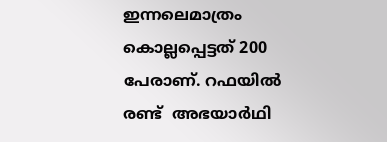ഇന്നലെമാത്രം  കൊല്ലപ്പെട്ടത് 200 പേരാണ്. റഫയില്‍ രണ്ട്  അഭയാര്‍ഥി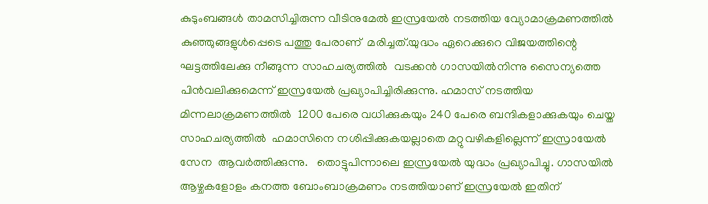കുടുംബങ്ങള്‍ താമസിച്ചിരുന്ന വീടിനുമേല്‍ ഇസ്രയേല്‍ നടത്തിയ വ്യോമാക്രമണത്തില്‍  കുഞ്ഞുങ്ങളുള്‍പ്പെടെ പത്തു പേരാണ്  മരിച്ചത്.യുദ്ധം ഏറെക്കുറെ വിജയത്തിന്റെ ഘട്ടത്തിലേക്കു നീങ്ങുന്ന സാഹചര്യത്തില്‍  വടക്കന്‍ ഗാസയില്‍നിന്നു സൈന്യത്തെ പിന്‍വലിക്കുമെന്ന് ഇസ്രയേല്‍ പ്രഖ്യാപിച്ചിരിക്കുന്നു. ഹമാസ് നടത്തിയ മിന്നലാക്രമണത്തില്‍  1200 പേരെ വധിക്കുകയും 240 പേരെ ബന്ദികളാക്കുകയും ചെയ്ത സാഹചര്യത്തില്‍  ഹമാസിനെ നശിപ്പിക്കുകയല്ലാതെ മറ്റുവഴികളില്ലെന്ന് ഇസ്രായേല്‍ സേന  ആവര്‍ത്തിക്കുന്നു.   തൊട്ടുപിന്നാലെ ഇസ്രയേല്‍ യുദ്ധം പ്രഖ്യാപിച്ചു. ഗാസയില്‍ ആഴ്ചകളോളം കനത്ത ബോംബാക്രമണം നടത്തിയാണ് ഇസ്രയേല്‍ ഇതിന്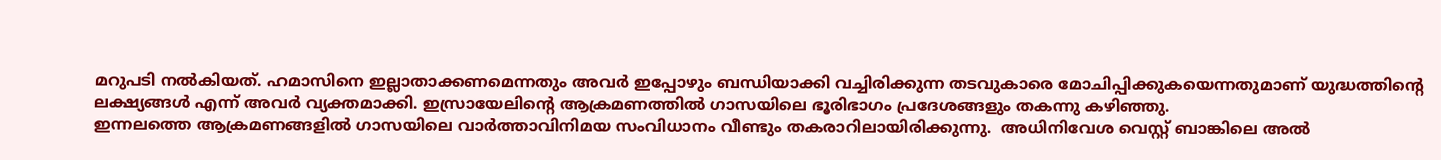മറുപടി നല്‍കിയത്. ഹമാസിനെ ഇല്ലാതാക്കണമെന്നതും അവര്‍ ഇപ്പോഴും ബന്ധിയാക്കി വച്ചിരിക്കുന്ന തടവുകാരെ മോചിപ്പിക്കുകയെന്നതുമാണ് യുദ്ധത്തിന്റെ ലക്ഷ്യങ്ങള്‍ എന്ന് അവര്‍ വ്യക്തമാക്കി. ഇസ്രായേലിന്റെ ആക്രമണത്തില്‍ ഗാസയിലെ ഭൂരിഭാഗം പ്രദേശങ്ങളും തകന്നു കഴിഞ്ഞു.
ഇന്നലത്തെ ആക്രമണങ്ങളില്‍ ഗാസയിലെ വാര്‍ത്താവിനിമയ സംവിധാനം വീണ്ടും തകരാറിലായിരിക്കുന്നു.  അധിനിവേശ വെസ്റ്റ് ബാങ്കിലെ അല്‍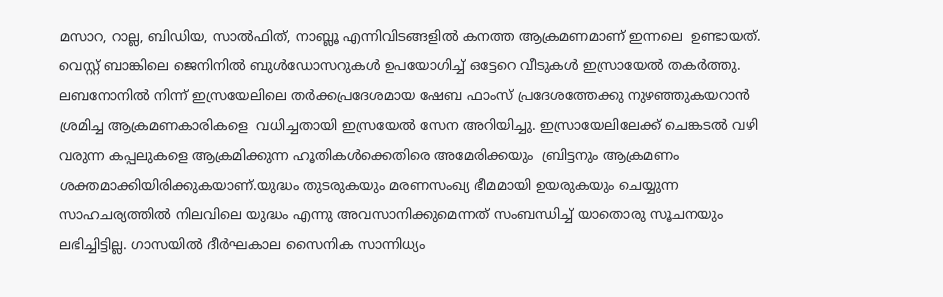മസാറ, റാല്ല, ബിഡിയ, സാല്‍ഫിത്, നാബ്ലൂ എന്നിവിടങ്ങളില്‍ കനത്ത ആക്രമണമാണ് ഇന്നലെ  ഉണ്ടായത്. വെസ്റ്റ് ബാങ്കിലെ ജെനിനില്‍ ബുള്‍ഡോസറുകള്‍ ഉപയോഗിച്ച് ഒട്ടേറെ വീടുകള്‍ ഇസ്രായേല്‍ തകര്‍ത്തു.       ലബനോനില്‍ നിന്ന് ഇസ്രയേലിലെ തര്‍ക്കപ്രദേശമായ ഷേബ ഫാംസ് പ്രദേശത്തേക്കു നുഴഞ്ഞുകയറാന്‍ ശ്രമിച്ച ആക്രമണകാരികളെ  വധിച്ചതായി ഇസ്രയേല്‍ സേന അറിയിച്ചു. ഇസ്രായേലിലേക്ക് ചെങ്കടല്‍ വഴി വരുന്ന കപ്പലുകളെ ആക്രമിക്കുന്ന ഹൂതികള്‍ക്കെതിരെ അമേരിക്കയും  ബ്രിട്ടനും ആക്രമണം ശക്തമാക്കിയിരിക്കുകയാണ്.യുദ്ധം തുടരുകയും മരണസംഖ്യ ഭീമമായി ഉയരുകയും ചെയ്യുന്ന സാഹചര്യത്തില്‍ നിലവിലെ യുദ്ധം എന്നു അവസാനിക്കുമെന്നത് സംബന്ധിച്ച് യാതൊരു സൂചനയും ലഭിച്ചിട്ടില്ല. ഗാസയില്‍ ദീര്‍ഘകാല സൈനിക സാന്നിധ്യം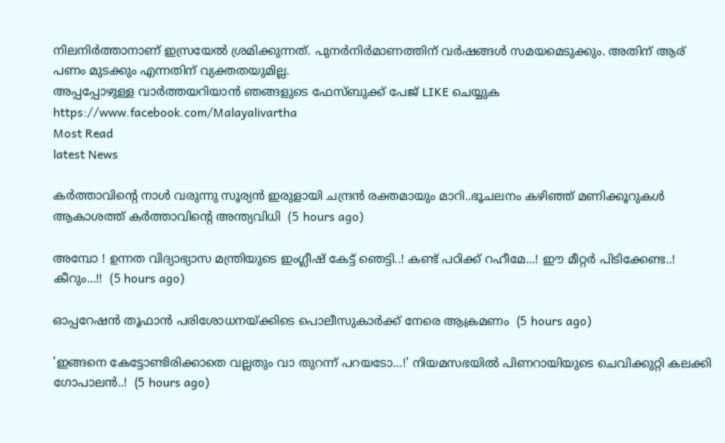നിലനിര്‍ത്താനാണ് ഇസ്രയേല്‍ ശ്രമിക്കുന്നത്. പുനര്‍നിര്‍മാണത്തിന് വര്‍ഷങ്ങള്‍ സമയമെടുക്കും. അതിന് ആര് പണം മുടക്കും എന്നതിന് വ്യക്തതയുമില്ല.
അപ്പപ്പോഴുള്ള വാര്‍ത്തയറിയാന്‍ ഞങ്ങളുടെ ഫേസ്‌ബുക്ക്‌ പേജ് LIKE ചെയ്യുക
https://www.facebook.com/Malayalivartha
Most Read
latest News

കർത്താവിന്റെ നാൾ വരുന്നു സൂര്യൻ ഇരുളായി ചന്ദ്രൻ രക്തമായും മാറി..ഭൂചലനം കഴിഞ്ഞ് മണിക്കൂറുകൾ ആകാശത്ത് കര്‍ത്താവിന്റെ അന്ത്യവിധി  (5 hours ago)

അമ്പോ ! ഉന്നത വിദ്യാഭ്യാസ മന്ത്രിയുടെ ഇംഗ്ലീഷ് കേട്ട് ഞെട്ടി..! കണ്ട് പഠിക്ക് റഹീമേ...! ഈ മീറ്റർ പിടിക്കേണ്ട..! കീറും...!!  (5 hours ago)

ഓപ്പറേഷന്‍ തൂഫാന്‍ പരിശോധനയ്ക്കിടെ പൊലീസുകാര്‍ക്ക് നേരെ ആക്രമണം  (5 hours ago)

'ഇങ്ങനെ കേട്ടോണ്ടിരിക്കാതെ വല്ലതും വാ തുറന്ന് പറയടോ...!' നിയമസഭയിൽ പിണറായിയുടെ ചെവിക്കുറ്റി കലക്കി ഗോപാലൻ..!  (5 hours ago)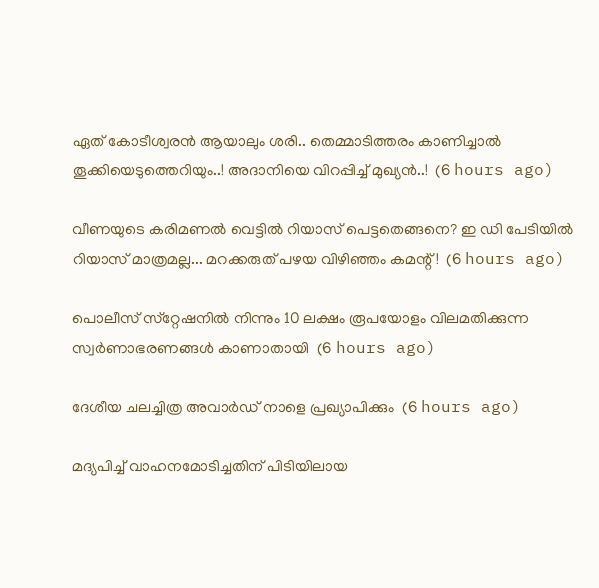ഏത് കോടീശ്വരൻ ആയാലും ശരി.. തെമ്മാടിത്തരം കാണിച്ചാൽ തൂക്കിയെടുത്തെറിയും..! അദാനിയെ വിറപ്പിച്ച് മുഖ്യൻ..!  (6 hours ago)

വീണയുടെ കരിമണൽ വെട്ടിൽ റിയാസ് പെട്ടതെങ്ങനെ? ഇ ഡി പേടിയിൽ റിയാസ് മാത്രമല്ല... മറക്കരുത് പഴയ വിഴിഞ്ഞം കമന്റ് !  (6 hours ago)

പൊലീസ് സ്‌റ്റേഷനില്‍ നിന്നും 10 ലക്ഷം രൂപയോളം വിലമതിക്കുന്ന സ്വര്‍ണാഭരണങ്ങള്‍ കാണാതായി  (6 hours ago)

ദേശീയ ചലച്ചിത്ര അവാര്‍ഡ് നാളെ പ്രഖ്യാപിക്കും  (6 hours ago)

മദ്യപിച്ച് വാഹനമോടിച്ചതിന് പിടിയിലായ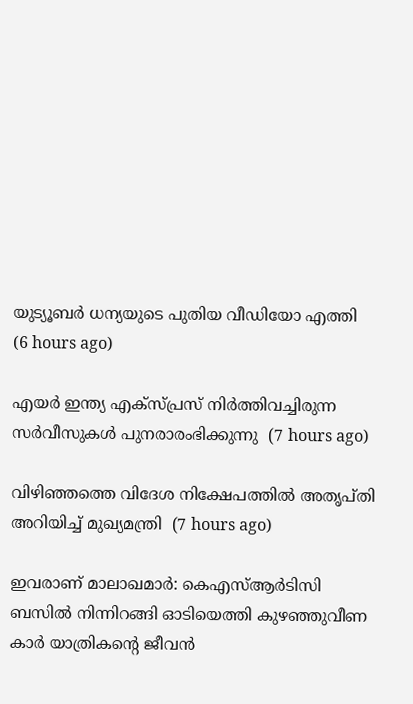യുട്യൂബര്‍ ധന്യയുടെ പുതിയ വീഡിയോ എത്തി  (6 hours ago)

എയര്‍ ഇന്ത്യ എക്‌സ്പ്രസ് നിര്‍ത്തിവച്ചിരുന്ന സര്‍വീസുകള്‍ പുനരാരംഭിക്കുന്നു  (7 hours ago)

വിഴിഞ്ഞത്തെ വിദേശ നിക്ഷേപത്തില്‍ അതൃപ്തി അറിയിച്ച് മുഖ്യമന്ത്രി  (7 hours ago)

ഇവരാണ് മാലാഖമാര്‍: കെഎസ്ആര്‍ടിസി ബസില്‍ നിന്നിറങ്ങി ഓടിയെത്തി കുഴഞ്ഞുവീണ കാര്‍ യാത്രികന്റെ ജീവന്‍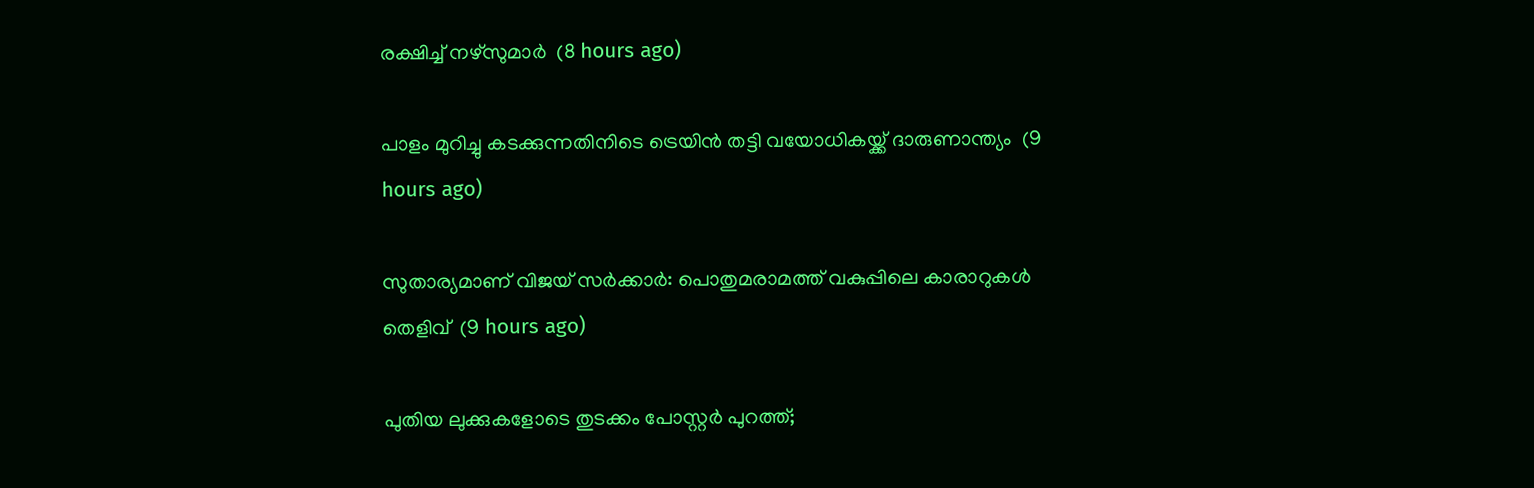രക്ഷിച്ച് നഴ്‌സുമാര്‍  (8 hours ago)

പാളം മുറിച്ചു കടക്കുന്നതിനിടെ ട്രെയിന്‍ തട്ടി വയോധികയ്ക്ക് ദാരുണാന്ത്യം  (9 hours ago)

സുതാര്യമാണ് വിജയ് സര്‍ക്കാര്‍: പൊതുമരാമത്ത് വകുപ്പിലെ കാരാറുകള്‍ തെളിവ്  (9 hours ago)

പുതിയ ലുക്കുകളോടെ തുടക്കം പോസ്റ്റർ പുറത്ത്;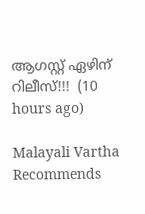ആഗസ്റ്റ് ഏഴിന് റിലീസ്!!!  (10 hours ago)

Malayali Vartha Recommends